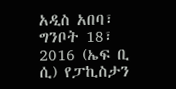አዲስ አበባ፣ ግንቦት 18፣ 2016 (ኤፍ ቢ ሲ) የፓኪስታን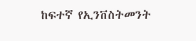ከፍተኛ የኢንቨስትመንት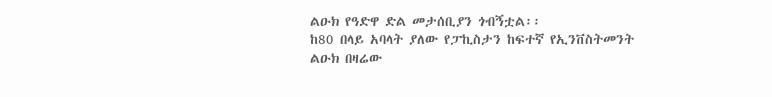ልዑክ የዓድዋ ድል መታሰቢያን ጎብኝቷል፡፡
ከ80 በላይ አባላት ያለው የፓኪስታን ከፍተኛ የኢንቨስትመንት ልዑክ በዛሬው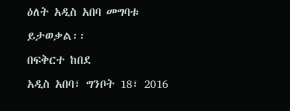ዕለት አዲስ አበባ መግባቱ ይታወቃል፡፡
በፍቅርተ ከበደ
አዲስ አበባ፣ ግንቦት 18፣ 2016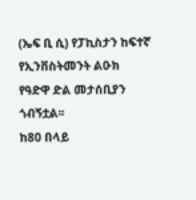(ኤፍ ቢ ሲ) የፓኪስታን ከፍተኛ የኢንቨስትመንት ልዑክ የዓድዋ ድል መታሰቢያን ጎብኝቷል፡፡
ከ80 በላይ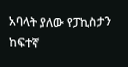አባላት ያለው የፓኪስታን ከፍተኛ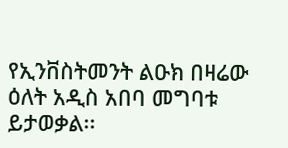የኢንቨስትመንት ልዑክ በዛሬው ዕለት አዲስ አበባ መግባቱ ይታወቃል፡፡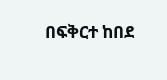በፍቅርተ ከበደ